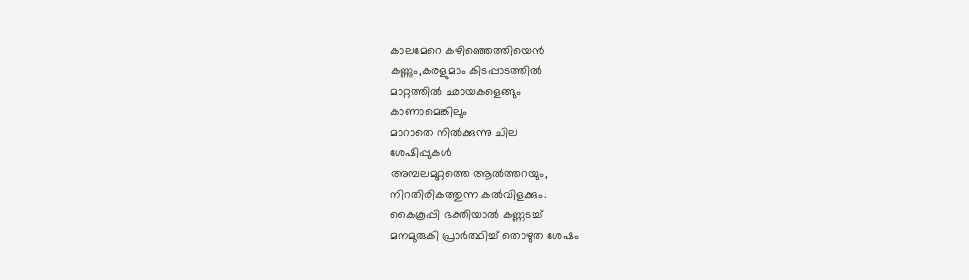കാലമേറെ കഴിഞ്ഞെത്തിയെൻ
കണ്ണും,കരളുമാം കിടപ്പാടത്തിൽ
മാറ്റത്തിൽ ഛായകളെങ്ങും
കാണാമെങ്കിലും
മാറാതെ നിൽക്കുന്നു ചില
ശേഷിപ്പുകൾ
അമ്പലമുറ്റത്തെ ആൽത്തറയും,
നിറതിരികത്തുന്ന കൽവിളക്കും.
കൈകൂപ്പി ഭക്തിയാൽ കണ്ണടച്ച്
മനമുരുകി പ്രാർത്ഥിച്ച് തൊഴുത ശേഷം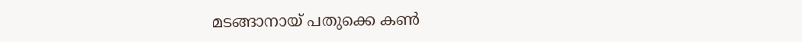മടങ്ങാനായ് പതുക്കെ കൺ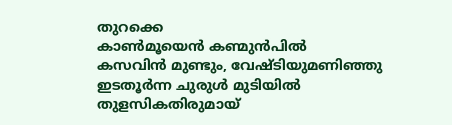തുറക്കെ
കാൺമൂയെൻ കണ്മുൻപിൽ
കസവിൻ മുണ്ടും, വേഷ്ടിയുമണിഞ്ഞു
ഇടതൂർന്ന ചുരുൾ മുടിയിൽ
തുളസികതിരുമായ്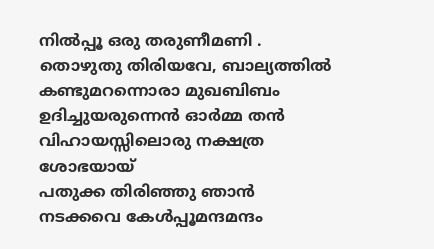നിൽപ്പൂ ഒരു തരുണീമണി .
തൊഴുതു തിരിയവേ, ബാല്യത്തിൽ
കണ്ടുമറന്നൊരാ മുഖബിബം
ഉദിച്ചുയരുന്നെൻ ഓർമ്മ തൻ
വിഹായസ്സിലൊരു നക്ഷത്ര ശോഭയായ്
പതുക്ക തിരിഞ്ഞു ഞാൻ
നടക്കവെ കേൾപ്പൂമന്ദമന്ദം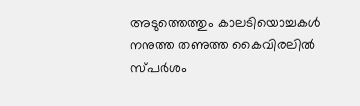അടുത്തെത്തും കാലടിയൊച്ചകൾ
നനുത്ത തണുത്ത കൈവിരലിൽ സ്പർശം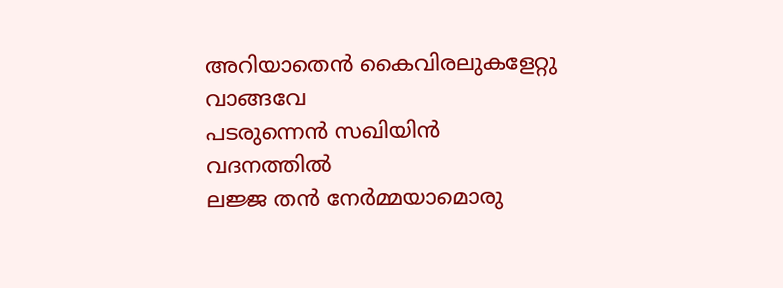അറിയാതെൻ കൈവിരലുകളേറ്റു വാങ്ങവേ
പടരുന്നെൻ സഖിയിൻ വദനത്തിൽ
ലജ്ജ തൻ നേർമ്മയാമൊരു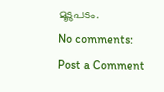മൂടുപടം.
No comments:
Post a Comment